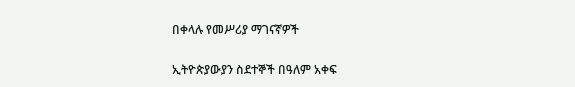በቀላሉ የመሥሪያ ማገናኛዎች

ኢትዮጵያውያን ስደተኞች በዓለም አቀፍ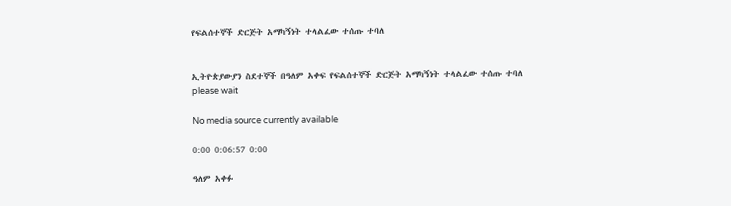የፍልሰተኞች ድርጅት አማካኝነት ተላልፈው ተሰጡ ተባለ


ኢትዮጵያውያን ስደተኞች በዓለም አቀፍ የፍልሰተኞች ድርጅት አማካኝነት ተላልፈው ተሰጡ ተባለ
please wait

No media source currently available

0:00 0:06:57 0:00

ዓለም አቀፉ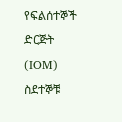የፍልሰተኞች ድርጅት (IOM) ስደተኞቹ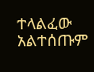ተላልፈው አልተሰጡም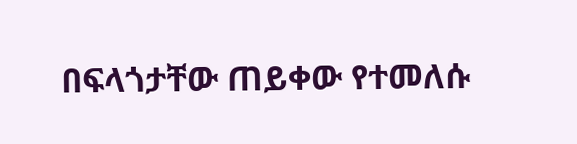በፍላጎታቸው ጠይቀው የተመለሱ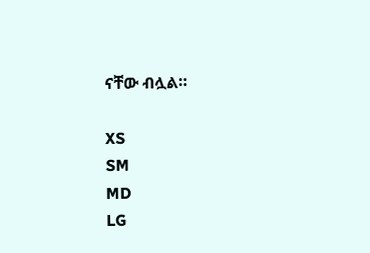ናቸው ብሏል።

XS
SM
MD
LG